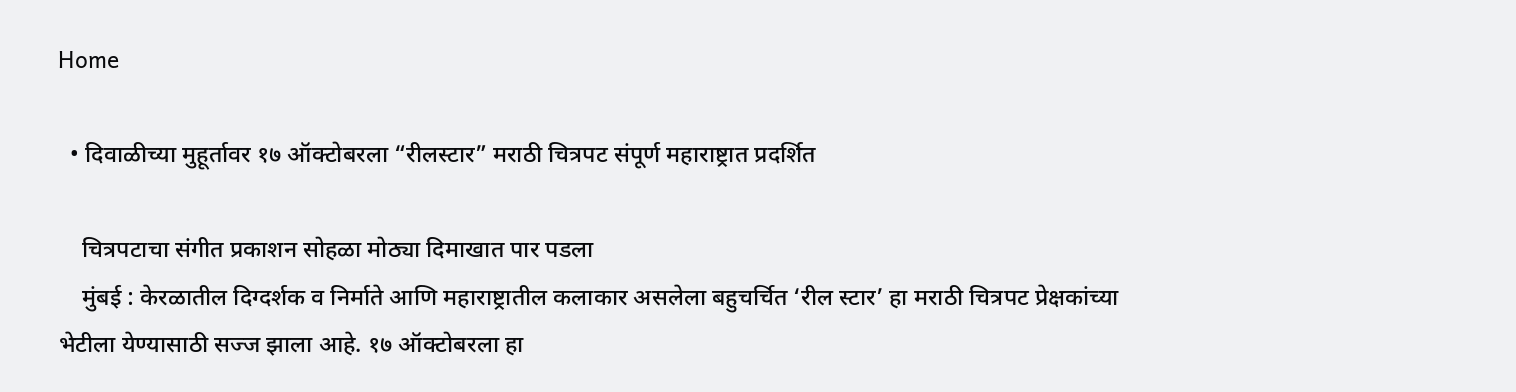Home

  • दिवाळीच्या मुहूर्तावर १७ ऑक्टोबरला “रीलस्टार” मराठी चित्रपट संपूर्ण महाराष्ट्रात प्रदर्शित

    चित्रपटाचा संगीत प्रकाशन सोहळा मोठ्या दिमाखात पार पडला
    मुंबई : केरळातील दिग्दर्शक व निर्माते आणि महाराष्ट्रातील कलाकार असलेला बहुचर्चित ‘रील स्टार’ हा मराठी चित्रपट प्रेक्षकांच्या भेटीला येण्यासाठी सज्ज झाला आहे. १७ ऑक्टोबरला हा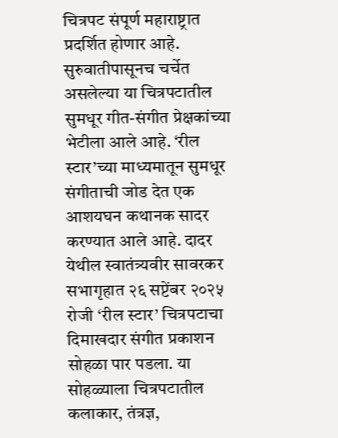चित्रपट संपूर्ण महाराष्ट्रात प्रदर्शित होणार आहे. सुरुवातीपासूनच चर्चेत असलेल्या या चित्रपटातील सुमधूर गीत-संगीत प्रेक्षकांच्या भेटीला आले आहे. ‘रील स्टार’च्या माध्यमातून सुमधूर संगीताची जोड देत एक आशयघन कथानक सादर करण्यात आले आहे. दादर येथील स्वातंत्र्यवीर सावरकर सभागृहात २६ सप्टेंबर २०२५ रोजी ‘रील स्टार’ चित्रपटाचा दिमाखदार संगीत प्रकाशन सोहळा पार पडला. या सोहळ्याला चित्रपटातील कलाकार, तंत्रज्ञ,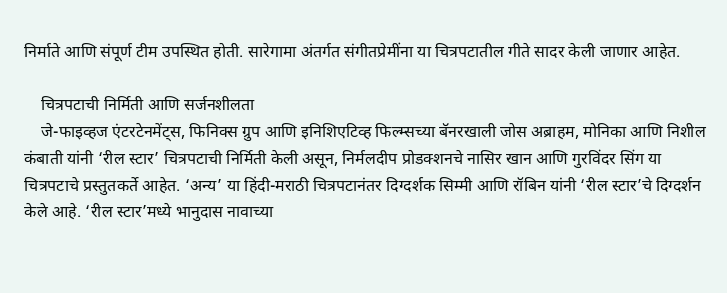निर्माते आणि संपूर्ण टीम उपस्थित होती. सारेगामा अंतर्गत संगीतप्रेमींना या चित्रपटातील गीते सादर केली जाणार आहेत.

    चित्रपटाची निर्मिती आणि सर्जनशीलता
    जे-फाइव्हज एंटरटेनमेंट्स, फिनिक्स ग्रुप आणि इनिशिएटिव्ह फिल्म्सच्या बॅनरखाली जोस अब्राहम, मोनिका आणि निशील कंबाती यांनी ‘रील स्टार’ चित्रपटाची निर्मिती केली असून, निर्मलदीप प्रोडक्शनचे नासिर खान आणि गुरविंदर सिंग या चित्रपटाचे प्रस्तुतकर्ते आहेत. ‘अन्य’ या हिंदी-मराठी चित्रपटानंतर दिग्दर्शक सिम्मी आणि रॉबिन यांनी ‘रील स्टार’चे दिग्दर्शन केले आहे. ‘रील स्टार’मध्ये भानुदास नावाच्या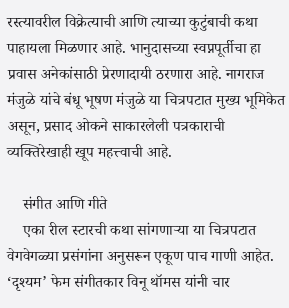रस्त्यावरील विक्रेत्याची आणि त्याच्या कुटुंबाची कथा पाहायला मिळणार आहे. भानुदासच्या स्वप्नपूर्तीचा हा प्रवास अनेकांसाठी प्रेरणादायी ठरणारा आहे. नागराज मंजुळे यांचे बंधू भूषण मंजुळे या चित्रपटात मुख्य भूमिकेत असून, प्रसाद ओकने साकारलेली पत्रकाराची व्यक्तिरेखाही खूप महत्त्वाची आहे.

    संगीत आणि गीते
    एका रील स्टारची कथा सांगणाऱ्या या चित्रपटात वेगवेगळ्या प्रसंगांना अनुसरून एकूण पाच गाणी आहेत. ‘दृश्यम’ फेम संगीतकार विनू थॉमस यांनी चार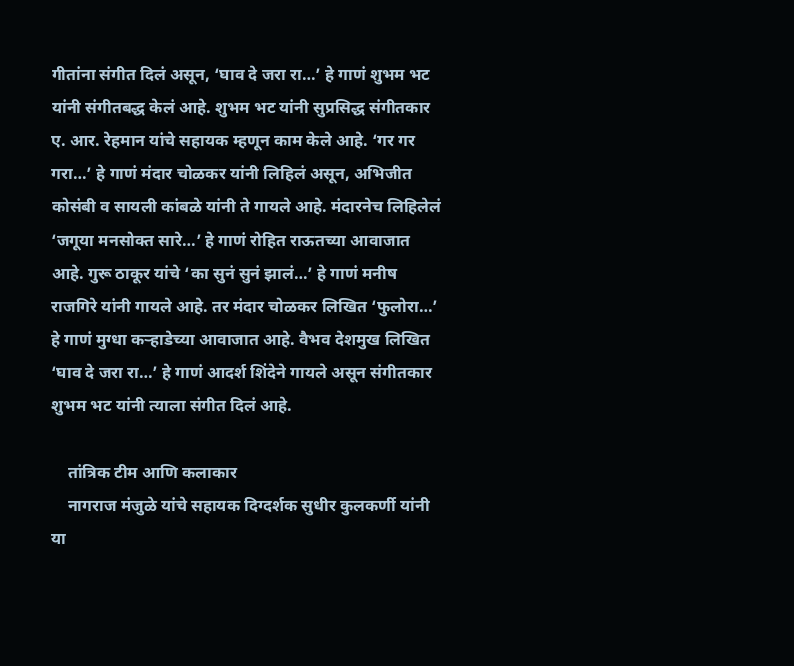गीतांना संगीत दिलं असून, ‘घाव दे जरा रा…’ हे गाणं शुभम भट यांनी संगीतबद्ध केलं आहे. शुभम भट यांनी सुप्रसिद्ध संगीतकार ए. आर. रेहमान यांचे सहायक म्हणून काम केले आहे. ‘गर गर गरा…’ हे गाणं मंदार चोळकर यांनी लिहिलं असून, अभिजीत कोसंबी व सायली कांबळे यांनी ते गायले आहे. मंदारनेच लिहिलेलं ‘जगूया मनसोक्त सारे…’ हे गाणं रोहित राऊतच्या आवाजात आहे. गुरू ठाकूर यांचे ‘का सुनं सुनं झालं…’ हे गाणं मनीष राजगिरे यांनी गायले आहे. तर मंदार चोळकर लिखित ‘फुलोरा…’ हे गाणं मुग्धा कऱ्हाडेच्या आवाजात आहे. वैभव देशमुख लिखित ‘घाव दे जरा रा…’ हे गाणं आदर्श शिंदेने गायले असून संगीतकार शुभम भट यांनी त्याला संगीत दिलं आहे.

    तांत्रिक टीम आणि कलाकार
    नागराज मंजुळे यांचे सहायक दिग्दर्शक सुधीर कुलकर्णी यांनी या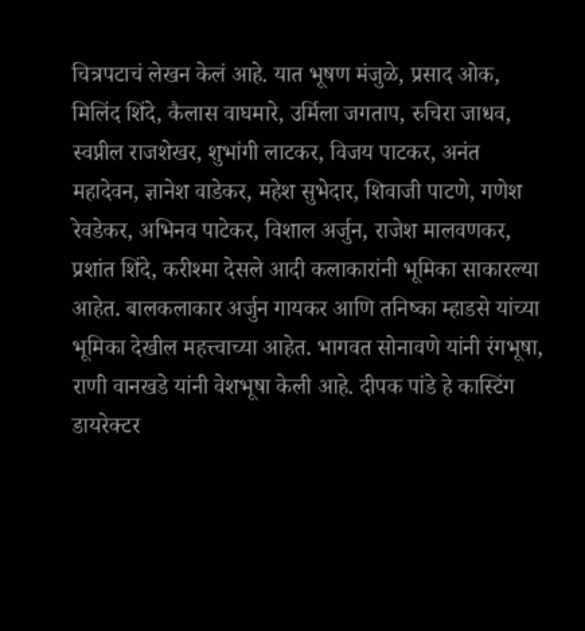चित्रपटाचं लेखन केलं आहे. यात भूषण मंजुळे, प्रसाद ओक, मिलिंद शिंदे, कैलास वाघमारे, उर्मिला जगताप, रुचिरा जाधव, स्वप्नील राजशेखर, शुभांगी लाटकर, विजय पाटकर, अनंत महादेवन, ज्ञानेश वाडेकर, महेश सुभेदार, शिवाजी पाटणे, गणेश रेवडेकर, अभिनव पाटेकर, विशाल अर्जुन, राजेश मालवणकर, प्रशांत शिंदे, करीश्मा देसले आदी कलाकारांनी भूमिका साकारल्या आहेत. बालकलाकार अर्जुन गायकर आणि तनिष्का म्हाडसे यांच्या भूमिका देखील महत्त्वाच्या आहेत. भागवत सोनावणे यांनी रंगभूषा, राणी वानखडे यांनी वेशभूषा केली आहे. दीपक पांडे हे कास्टिंग डायरेक्टर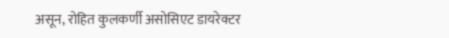असून, रोहित कुलकर्णी असोसिएट डायरेक्टर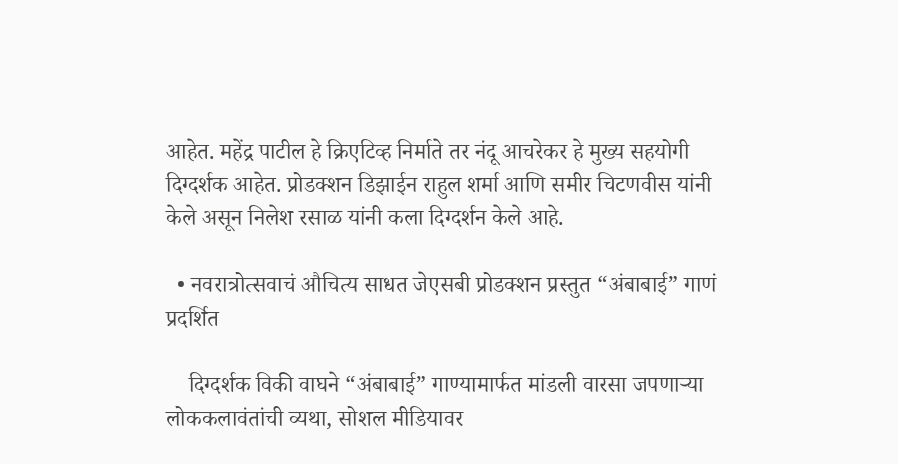आहेत. महेंद्र पाटील हे क्रिएटिव्ह निर्माते तर नंदू आचरेकर हे मुख्य सहयोगी दिग्दर्शक आहेत. प्रोडक्शन डिझाईन राहुल शर्मा आणि समीर चिटणवीस यांनी केले असून निलेश रसाळ यांनी कला दिग्दर्शन केले आहे.

  • नवरात्रोत्सवाचं औचित्य साधत जेएसबी प्रोडक्शन प्रस्तुत “अंबाबाई” गाणं प्रदर्शित

    दिग्दर्शक विकी वाघने “अंबाबाई” गाण्यामार्फत मांडली वारसा जपणाऱ्या लोककलावंतांची व्यथा, सोशल मीडियावर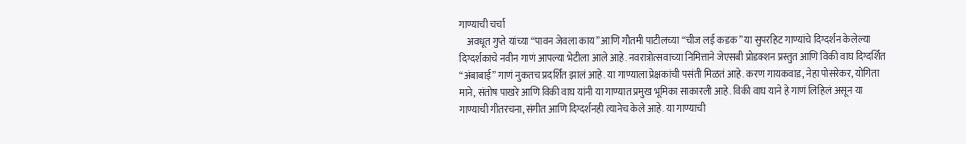गाण्याची चर्चा
    अवधूत गुप्ते यांच्या “पावन जेवला काय” आणि गौतमी पाटीलच्या “चीज लई कडक” या सुपरहिट गाण्यांचे दिग्दर्शन केलेल्या दिग्दर्शकाचे नवीन गाणं आपल्या भेटीला आले आहे. नवरात्रोत्सवाच्या निमित्ताने जेएसबी प्रोडक्शन प्रस्तुत आणि विकी वाघ दिग्दर्शित “अंबाबाई” गाणं नुकतच प्रदर्शित झालं आहे. या गाण्याला प्रेक्षकांची पसंती मिळतं आहे. करण गायकवाड, नेहा पोसरेकर, योगिता माने, संतोष पाखरे आणि विकी वाघ यांनी या गाण्यात प्रमुख भूमिका साकारली आहे. विकी वाघ याने हे गाणं लिहिलं असून या गाण्याची गीतरचना, संगीत आणि दिग्दर्शनही त्यानेच केले आहे. या गाण्याची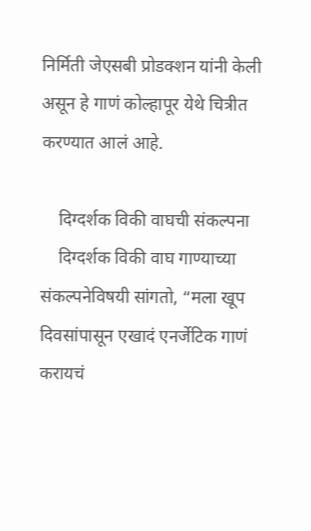निर्मिती जेएसबी प्रोडक्शन यांनी केली असून हे गाणं कोल्हापूर येथे चित्रीत करण्यात आलं आहे.

    दिग्दर्शक विकी वाघची संकल्पना
    दिग्दर्शक विकी वाघ गाण्याच्या संकल्पनेविषयी सांगतो, “मला खूप दिवसांपासून एखादं एनर्जेटिक गाणं करायचं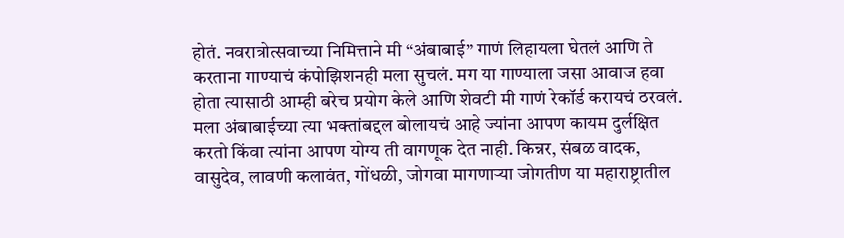होतं. नवरात्रोत्सवाच्या निमित्ताने मी “अंबाबाई” गाणं लिहायला घेतलं आणि ते करताना गाण्याचं कंपोझिशनही मला सुचलं. मग या गाण्याला जसा आवाज हवा होता त्यासाठी आम्ही बरेच प्रयोग केले आणि शेवटी मी गाणं रेकॉर्ड करायचं ठरवलं. मला अंबाबाईच्या त्या भक्तांबद्दल बोलायचं आहे ज्यांना आपण कायम दुर्लक्षित करतो किंवा त्यांना आपण योग्य ती वागणूक देत नाही. किन्नर, संबळ वादक, वासुदेव, लावणी कलावंत, गोंधळी, जोगवा मागणाऱ्या जोगतीण या महाराष्ट्रातील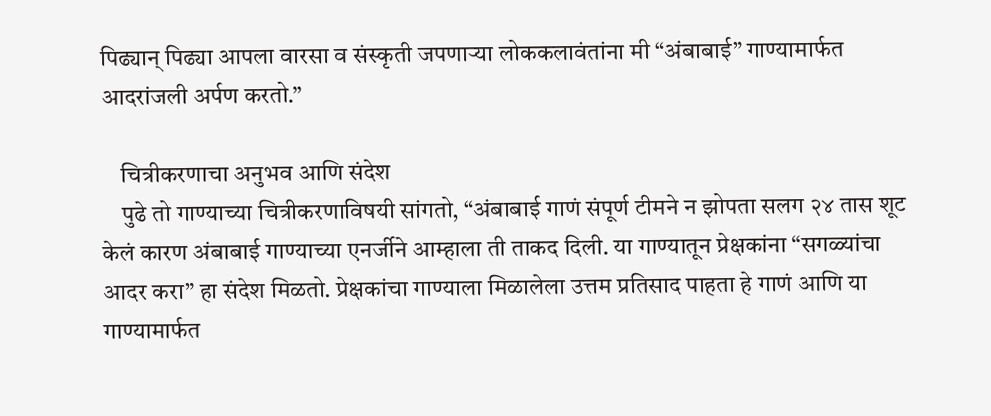पिढ्यान् पिढ्या आपला वारसा व संस्कृती जपणाऱ्या लोककलावंतांना मी “अंबाबाई” गाण्यामार्फत आदरांजली अर्पण करतो.”

    चित्रीकरणाचा अनुभव आणि संदेश
    पुढे तो गाण्याच्या चित्रीकरणाविषयी सांगतो, “अंबाबाई गाणं संपूर्ण टीमने न झोपता सलग २४ तास शूट केलं कारण अंबाबाई गाण्याच्या एनर्जीने आम्हाला ती ताकद दिली. या गाण्यातून प्रेक्षकांना “सगळ्यांचा आदर करा” हा संदेश मिळतो. प्रेक्षकांचा गाण्याला मिळालेला उत्तम प्रतिसाद पाहता हे गाणं आणि या गाण्यामार्फत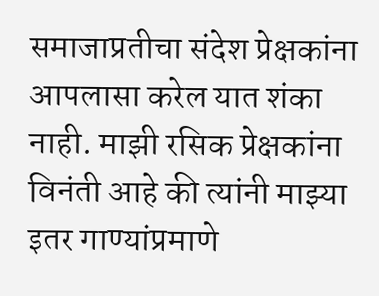समाजाप्रतीचा संदेश प्रेक्षकांना आपलासा करेल यात शंका नाही. माझी रसिक प्रेक्षकांना विनंती आहे की त्यांनी माझ्या इतर गाण्यांप्रमाणे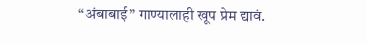“अंबाबाई” गाण्यालाही खूप प्रेम द्यावं.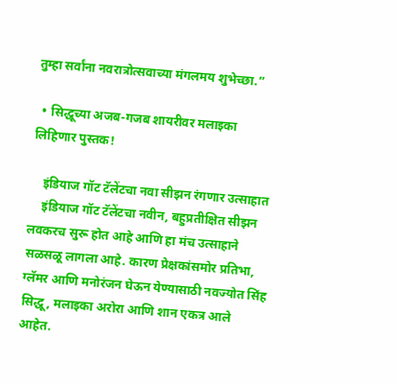तुम्हा सर्वांना नवरात्रोत्सवाच्या मंगलमय शुभेच्छा.”

  • सिद्धूच्या अजब-गजब शायरीवर मलाइका लिहिणार पुस्तक!

    इंडियाज गॉट टॅलेंटचा नवा सीझन रंगणार उत्साहात
    इंडियाज गॉट टॅलेंटचा नवीन, बहुप्रतीक्षित सीझन लवकरच सुरू होत आहे आणि हा मंच उत्साहाने सळसळू लागला आहे. कारण प्रेक्षकांसमोर प्रतिभा, ग्लॅमर आणि मनोरंजन घेऊन येण्यासाठी नवज्योत सिंह सिद्धू, मलाइका अरोरा आणि शान एकत्र आले आहेत.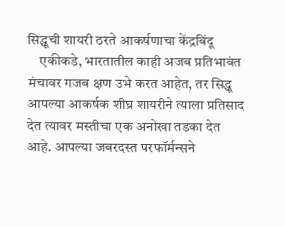सिद्धूची शायरी ठरते आकर्षणाचा केंद्रबिंदू
    एकीकडे, भारतातील काही अजब प्रतिभावंत मंचावर गजब क्षण उभे करत आहेत, तर सिद्धू आपल्या आकर्षक शीघ्र शायरीने त्याला प्रतिसाद देत त्यावर मस्तीचा एक अनोखा तडका देत आहे. आपल्या जबरदस्त परफॉर्मन्सने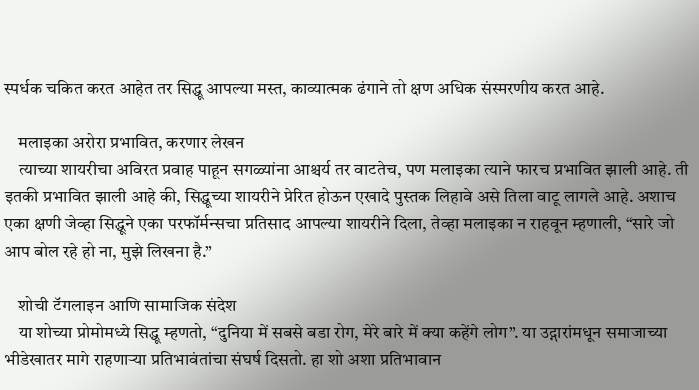स्पर्धक चकित करत आहेत तर सिद्धू आपल्या मस्त, काव्यात्मक ढंगाने तो क्षण अधिक संस्मरणीय करत आहे.

    मलाइका अरोरा प्रभावित, करणार लेखन
    त्याच्या शायरीचा अविरत प्रवाह पाहून सगळ्यांना आश्चर्य तर वाटतेच, पण मलाइका त्याने फारच प्रभावित झाली आहे. ती इतकी प्रभावित झाली आहे की, सिद्धूच्या शायरीने प्रेरित होऊन एखादे पुस्तक लिहावे असे तिला वाटू लागले आहे. अशाच एका क्षणी जेव्हा सिद्धूने एका परफॉर्मन्सचा प्रतिसाद आपल्या शायरीने दिला, तेव्हा मलाइका न राहवून म्हणाली, “सारे जो आप बोल रहे हो ना, मुझे लिखना है.”

    शोची टॅगलाइन आणि सामाजिक संदेश
    या शोच्या प्रोमोमध्ये सिद्धू म्हणतो, “दुनिया में सबसे बडा रोग, मेरे बारे में क्या कहेंगे लोग”. या उद्गारांमधून समाजाच्या भीडेखातर मागे राहणाऱ्या प्रतिभावंतांचा संघर्ष दिसतो. हा शो अशा प्रतिभावान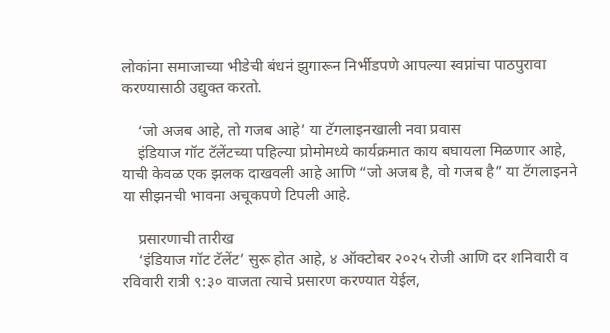लोकांना समाजाच्या भीडेची बंधनं झुगारून निर्भीडपणे आपल्या स्वप्नांचा पाठपुरावा करण्यासाठी उद्युक्त करतो.

    ‘जो अजब आहे, तो गजब आहे’ या टॅगलाइनखाली नवा प्रवास
    इंडियाज गॉट टॅलेंटच्या पहिल्या प्रोमोमध्ये कार्यक्रमात काय बघायला मिळणार आहे, याची केवळ एक झलक दाखवली आहे आणि “जो अजब है, वो गजब है” या टॅगलाइनने या सीझनची भावना अचूकपणे टिपली आहे.

    प्रसारणाची तारीख
    ‘इंडियाज गॉट टॅलेंट’ सुरू होत आहे, ४ ऑक्टोबर २०२५ रोजी आणि दर शनिवारी व रविवारी रात्री ९:३० वाजता त्याचे प्रसारण करण्यात येईल,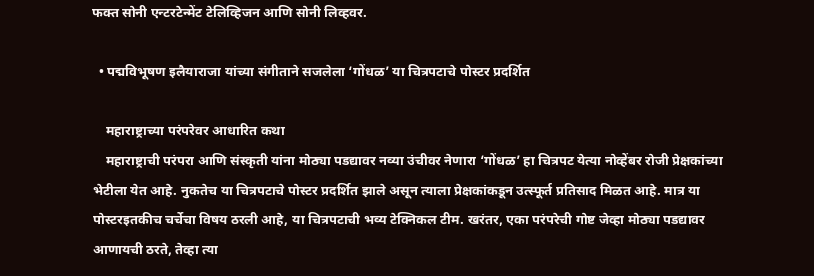फक्त सोनी एन्टरटेन्मेंट टेलिव्हिजन आणि सोनी लिव्हवर.

  • पद्मविभूषण इलैयाराजा यांच्या संगीताने सजलेला ‘गोंधळ’ या चित्रपटाचे पोस्टर प्रदर्शित

    महाराष्ट्राच्या परंपरेवर आधारित कथा
    महाराष्ट्राची परंपरा आणि संस्कृती यांना मोठ्या पडद्यावर नव्या उंचीवर नेणारा ‘गोंधळ’ हा चित्रपट येत्या नोव्हेंबर रोजी प्रेक्षकांच्या भेटीला येत आहे. नुकतेच या चित्रपटाचे पोस्टर प्रदर्शित झाले असून त्याला प्रेक्षकांकडून उत्स्फूर्त प्रतिसाद मिळत आहे. मात्र या पोस्टरइतकीच चर्चेचा विषय ठरली आहे, या चित्रपटाची भव्य टेक्निकल टीम. खरंतर, एका परंपरेची गोष्ट जेव्हा मोठ्या पडद्यावर आणायची ठरते, तेव्हा त्या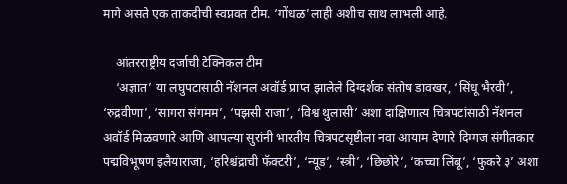मागे असते एक ताकदीची स्वप्नवत टीम. ‘गोंधळ’लाही अशीच साथ लाभली आहे.

    आंतरराष्ट्रीय दर्जाची टेक्निकल टीम
    ‘अज्ञात’ या लघुपटासाठी नॅशनल अवॉर्ड प्राप्त झालेले दिग्दर्शक संतोष डावखर, ‘सिंधू भैरवी’, ‘रुद्रवीणा’, ‘सागरा संगमम’, ‘पझसी राजा’, ‘विश्व थुलासी’ अशा दाक्षिणात्य चित्रपटांसाठी नॅशनल अवॉर्ड मिळवणारे आणि आपल्या सुरांनी भारतीय चित्रपटसृष्टीला नवा आयाम देणारे दिग्गज संगीतकार पद्मविभूषण इलैयाराजा, ‘हरिश्चंद्राची फॅक्टरी’, ‘न्यूड’, ‘स्त्री’, ‘छिछोरे’, ‘कच्चा लिंबू’, ‘फुकरे ३’ अशा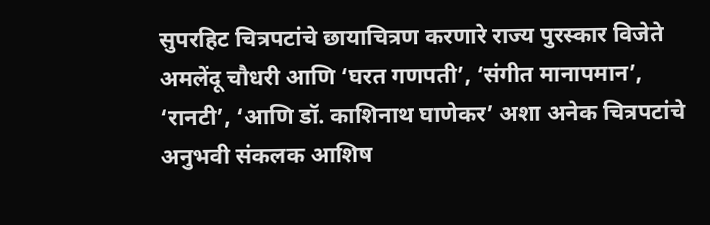सुपरहिट चित्रपटांचे छायाचित्रण करणारे राज्य पुरस्कार विजेते अमलेंदू चौधरी आणि ‘घरत गणपती’, ‘संगीत मानापमान’, ‘रानटी’, ‘आणि डॉ. काशिनाथ घाणेकर’ अशा अनेक चित्रपटांचे अनुभवी संकलक आशिष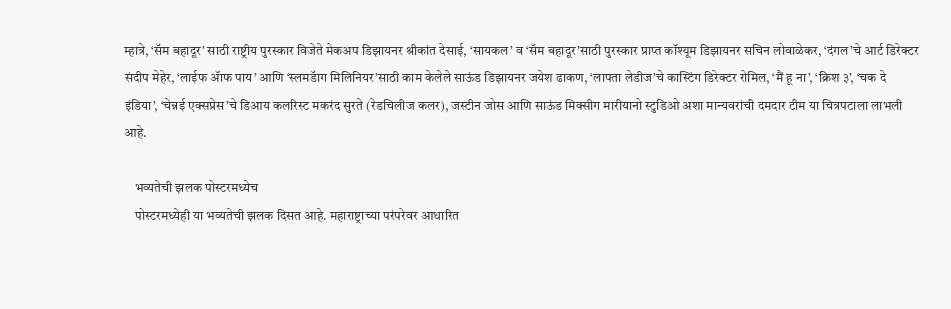म्हात्रे, ‘सॅम बहादूर’ साठी राष्ट्रीय पुरस्कार विजेते मेकअप डिझायनर श्रीकांत देसाई, ‘सायकल’ व ‘सॅम बहादूर’साठी पुरस्कार प्राप्त कॉश्यूम डिझायनर सचिन लोवाळेकर, ‘दंगल’चे आर्ट डिरेक्टर संदीप मेहेर, ‘लाईफ ॲाफ पाय’ आणि ‘स्लमडॅाग मिलिनियर’साठी काम केलेले साऊंड डिझायनर जयेश ढाकण, ‘लापता लेडीज’चे कास्टिंग डिरेक्टर रोमिल, ‘मैं हू ना’, ‘क्रिश ३’, ‘चक दे इंडिया’, ‘चेन्नई एक्सप्रेस’चे डिआय कलरिस्ट मकरंद सुरते (रेडचिलीज कलर), जस्टीन जोस आणि साऊंड मिक्सीग मारीयानो स्टुडिओ अशा मान्यवरांची दमदार टीम या चित्रपटाला लाभली आहे.

    भव्यतेची झलक पोस्टरमध्येच
    पोस्टरमध्येही या भव्यतेची झलक दिसत आहे. महाराष्ट्राच्या परंपरेवर आधारित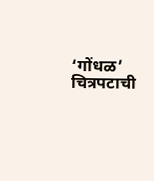‘गोंधळ’ चित्रपटाची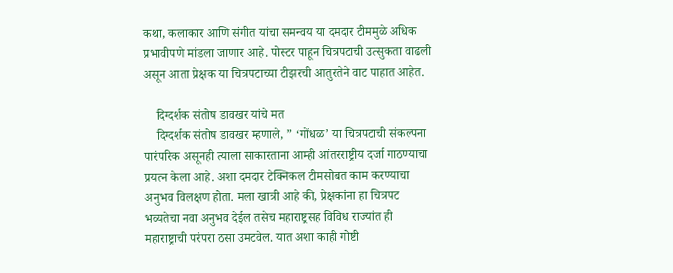कथा, कलाकार आणि संगीत यांचा समन्वय या दमदार टीममुळे अधिक प्रभावीपणे मांडला जाणार आहे. पोस्टर पाहून चित्रपटाची उत्सुकता वाढली असून आता प्रेक्षक या चित्रपटाच्या टीझरची आतुरतेने वाट पाहात आहेत.

    दिग्दर्शक संतोष डावखर यांचे मत
    दिग्दर्शक संतोष डावखर म्हणाले, ” ‘गोंधळ’ या चित्रपटाची संकल्पना पारंपरिक असूनही त्याला साकारताना आम्ही आंतरराष्ट्रीय दर्जा गाठण्याचा प्रयत्न केला आहे. अशा दमदार टेक्निकल टीमसोबत काम करण्याचा अनुभव विलक्षण होता. मला खात्री आहे की, प्रेक्षकांना हा चित्रपट भव्यतेचा नवा अनुभव देईल तसेच महाराष्ट्रसह विविध राज्यांत ही महाराष्ट्राची परंपरा ठसा उमटवेल. यात अशा काही गोष्टी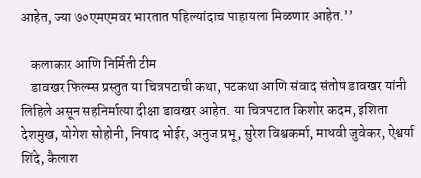आहेत, ज्या ७०एमएमवर भारतात पहिल्यांदाच पाहायला मिळणार आहेत.’’

    कलाकार आणि निर्मिती टीम
    डावखर फिल्म्स प्रस्तुत या चित्रपटाची कथा, पटकथा आणि संवाद संतोष डावखर यांनी लिहिले असून सहनिर्मात्या दीक्षा डावखर आहेत. या चित्रपटात किशोर कदम, इशिता देशमुख, योगेश सोहोनी, निषाद भोईर, अनुज प्रभू, सुरेश विश्वकर्मा, माधवी जुवेकर, ऐश्वर्या शिंदे, कैलाश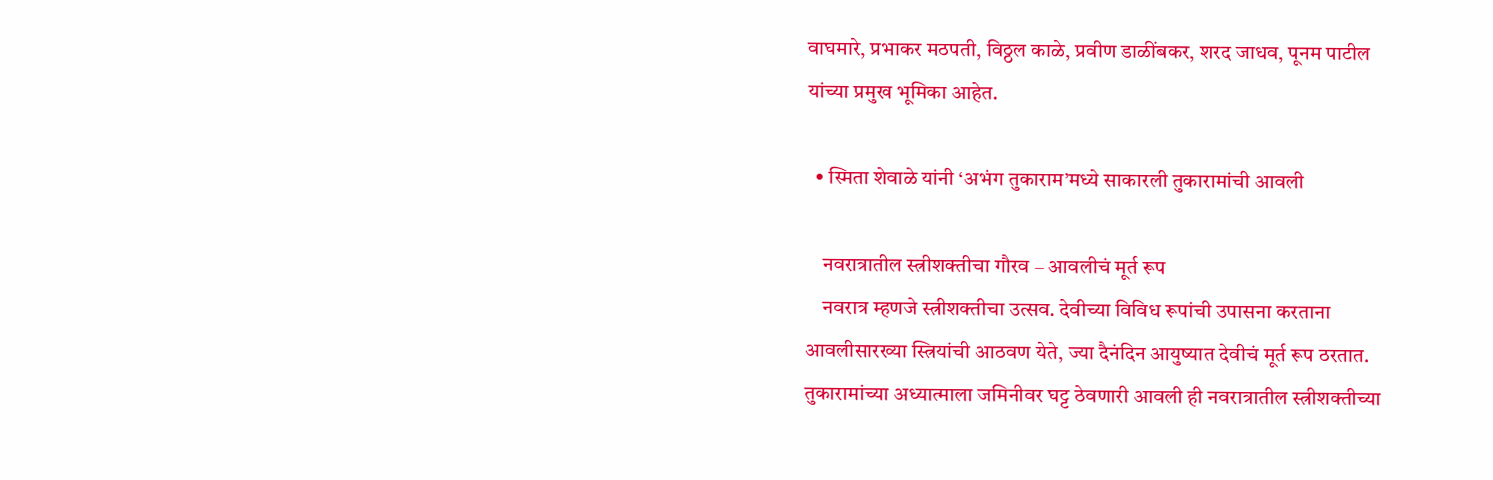वाघमारे, प्रभाकर मठपती, विठ्ठल काळे, प्रवीण डाळींबकर, शरद जाधव, पूनम पाटील यांच्या प्रमुख भूमिका आहेत.

  • स्मिता शेवाळे यांनी ‘अभंग तुकाराम’मध्ये साकारली तुकारामांची आवली

    नवरात्रातील स्त्रीशक्तीचा गौरव – आवलीचं मूर्त रूप
    नवरात्र म्हणजे स्त्रीशक्तीचा उत्सव. देवीच्या विविध रूपांची उपासना करताना आवलीसारख्या स्त्रियांची आठवण येते, ज्या दैनंदिन आयुष्यात देवीचं मूर्त रूप ठरतात. तुकारामांच्या अध्यात्माला जमिनीवर घट्ट ठेवणारी आवली ही नवरात्रातील स्त्रीशक्तीच्या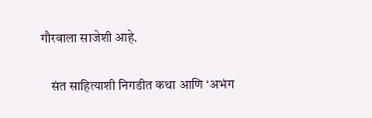गौरवाला साजेशी आहे.

    संत साहित्याशी निगडीत कथा आणि ‘अभंग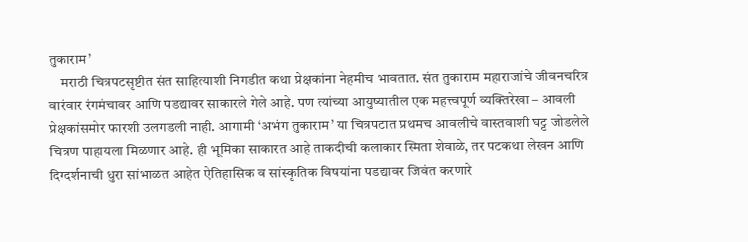तुकाराम’
    मराठी चित्रपटसृष्टीत संत साहित्याशी निगडीत कथा प्रेक्षकांना नेहमीच भावतात. संत तुकाराम महाराजांचे जीवनचरित्र वारंवार रंगमंचावर आणि पडद्यावर साकारले गेले आहे. पण त्यांच्या आयुष्यातील एक महत्त्वपूर्ण व्यक्तिरेखा – आवली प्रेक्षकांसमोर फारशी उलगडली नाही. आगामी ‘अभंग तुकाराम’ या चित्रपटात प्रथमच आवलीचे वास्तवाशी घट्ट जोडलेले चित्रण पाहायला मिळणार आहे. ही भूमिका साकारत आहे ताकदीची कलाकार स्मिता शेवाळे, तर पटकथा लेखन आणि दिग्दर्शनाची धुरा सांभाळत आहेत ऐतिहासिक व सांस्कृतिक विषयांना पडद्यावर जिवंत करणारे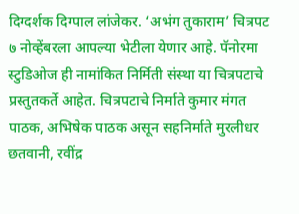दिग्दर्शक दिग्पाल लांजेकर. ‘अभंग तुकाराम’ चित्रपट ७ नोव्हेंबरला आपल्या भेटीला येणार आहे. पॅनोरमा स्टुडिओज ही नामांकित निर्मिती संस्था या चित्रपटाचे प्रस्तुतकर्ते आहेत. चित्रपटाचे निर्माते कुमार मंगत पाठक, अभिषेक पाठक असून सहनिर्माते मुरलीधर छतवानी, रवींद्र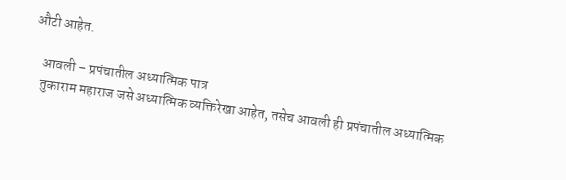औटी आहेत.

    आवली – प्रपंचातील अध्यात्मिक पात्र
    तुकाराम महाराज जसे अध्यात्मिक व्यक्तिरेखा आहेत, तसेच आवली ही प्रपंचातील अध्यात्मिक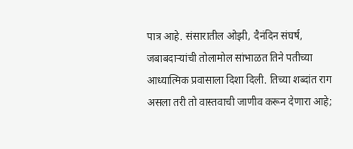पात्र आहे. संसारातील ओझी, दैनंदिन संघर्ष, जबाबदाऱ्यांची तोलामोल सांभाळत तिने पतीच्या आध्यात्मिक प्रवासाला दिशा दिली. तिच्या शब्दांत राग असला तरी तो वास्तवाची जाणीव करून देणारा आहे;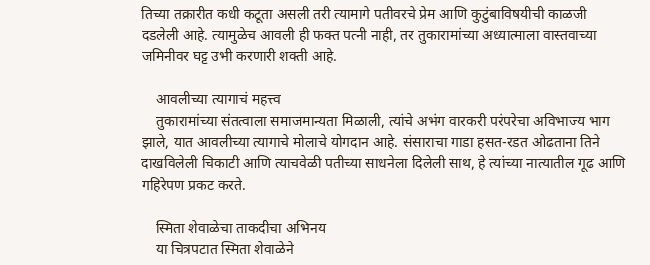तिच्या तक्रारीत कधी कटूता असली तरी त्यामागे पतीवरचे प्रेम आणि कुटुंबाविषयीची काळजी दडलेली आहे. त्यामुळेच आवली ही फक्त पत्नी नाही, तर तुकारामांच्या अध्यात्माला वास्तवाच्या जमिनीवर घट्ट उभी करणारी शक्ती आहे.

    आवलीच्या त्यागाचं महत्त्व
    तुकारामांच्या संतत्वाला समाजमान्यता मिळाली, त्यांचे अभंग वारकरी परंपरेचा अविभाज्य भाग झाले, यात आवलीच्या त्यागाचे मोलाचे योगदान आहे. संसाराचा गाडा हसत-रडत ओढताना तिने दाखविलेली चिकाटी आणि त्याचवेळी पतीच्या साधनेला दिलेली साथ, हे त्यांच्या नात्यातील गूढ आणि गहिरेपण प्रकट करते.

    स्मिता शेवाळेचा ताकदीचा अभिनय
    या चित्रपटात स्मिता शेवाळेने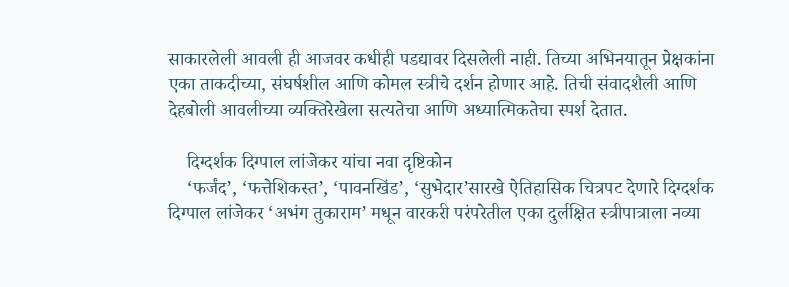साकारलेली आवली ही आजवर कधीही पडद्यावर दिसलेली नाही. तिच्या अभिनयातून प्रेक्षकांना एका ताकदीच्या, संघर्षशील आणि कोमल स्त्रीचे दर्शन होणार आहे. तिची संवादशैली आणि देहबोली आवलीच्या व्यक्तिरेखेला सत्यतेचा आणि अध्यात्मिकतेचा स्पर्श देतात.

    दिग्दर्शक दिग्पाल लांजेकर यांचा नवा दृष्टिकोन
    ‘फर्जंद’, ‘फत्तेशिकस्त’, ‘पावनखिंड’, ‘सुभेदार’सारखे ऐतिहासिक चित्रपट देणारे दिग्दर्शक दिग्पाल लांजेकर ‘अभंग तुकाराम’ मधून वारकरी परंपरेतील एका दुर्लक्षित स्त्रीपात्राला नव्या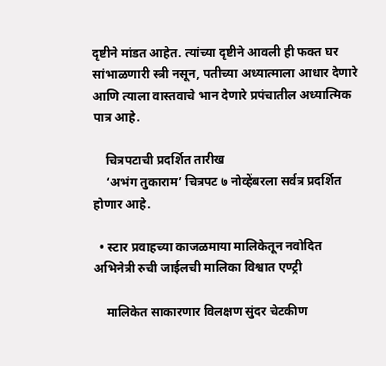दृष्टीने मांडत आहेत. त्यांच्या दृष्टीने आवली ही फक्त घर सांभाळणारी स्त्री नसून, पतीच्या अध्यात्माला आधार देणारे आणि त्याला वास्तवाचे भान देणारे प्रपंचातील अध्यात्मिक पात्र आहे.

    चित्रपटाची प्रदर्शित तारीख
    ‘अभंग तुकाराम’ चित्रपट ७ नोव्हेंबरला सर्वत्र प्रदर्शित होणार आहे.

  • स्टार प्रवाहच्या काजळमाया मालिकेतून नवोदित अभिनेत्री रुची जाईलची मालिका विश्वात एण्ट्री

    मालिकेत साकारणार विलक्षण सुंदर चेटकीण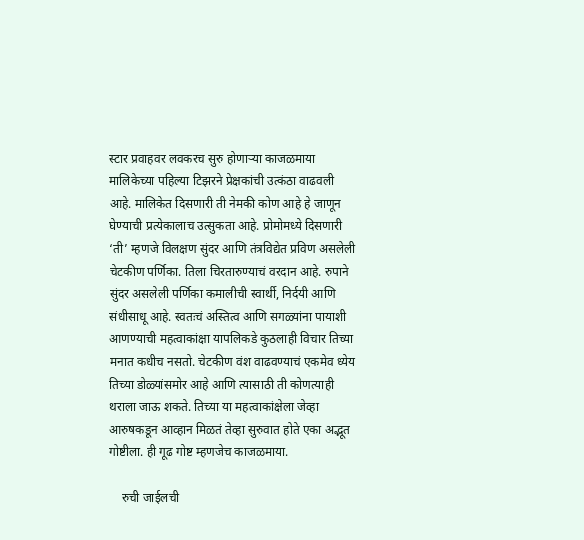स्टार प्रवाहवर लवकरच सुरु होणाऱ्या काजळमाया मालिकेच्या पहिल्या टिझरने प्रेक्षकांची उत्कंठा वाढवली आहे. मालिकेत दिसणारी ती नेमकी कोण आहे हे जाणून घेण्याची प्रत्येकालाच उत्सुकता आहे. प्रोमोमध्ये दिसणारी ‘ती’ म्हणजे विलक्षण सुंदर आणि तंत्रविद्येत प्रविण असलेली चेटकीण पर्णिका. तिला चिरतारुण्याचं वरदान आहे. रुपाने सुंदर असलेली पर्णिका कमालीची स्वार्थी, निर्दयी आणि संधीसाधू आहे. स्वतःचं अस्तित्व आणि सगळ्यांना पायाशी आणण्याची महत्वाकांक्षा यापलिकडे कुठलाही विचार तिच्या मनात कधीच नसतो. चेटकीण वंश वाढवण्याचं एकमेव ध्येय तिच्या डोळ्यांसमोर आहे आणि त्यासाठी ती कोणत्याही थराला जाऊ शकते. तिच्या या महत्वाकांक्षेला जेव्हा आरुषकडून आव्हान मिळतं तेव्हा सुरुवात होते एका अद्भूत गोष्टीला. ही गूढ गोष्ट म्हणजेच काजळमाया.

    रुची जाईलची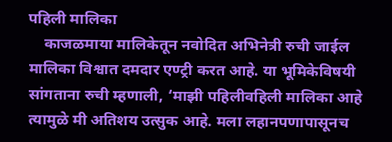पहिली मालिका
    काजळमाया मालिकेतून नवोदित अभिनेत्री रुची जाईल मालिका विश्वात दमदार एण्ट्री करत आहे. या भूमिकेविषयी सांगताना रुची म्हणाली, ‘माझी पहिलीवहिली मालिका आहे त्यामुळे मी अतिशय उत्सुक आहे. मला लहानपणापासूनच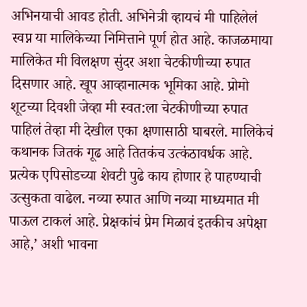अभिनयाची आवड होती. अभिनेत्री व्हायचं मी पाहिलेलं स्वप्न या मालिकेच्या निमित्ताने पूर्ण होत आहे. काजळमाया मालिकेत मी विलक्षण सुंदर अशा चेटकीणीच्या रुपात दिसणार आहे. खूप आव्हानात्मक भूमिका आहे. प्रोमो शूटच्या दिवशी जेव्हा मी स्वत:ला चेटकीणीच्या रुपात पाहिलं तेव्हा मी देखील एका क्षणासाठी घाबरले. मालिकेचं कथानक जितकं गूढ आहे तितकंच उत्कंठावर्धक आहे. प्रत्येक एपिसोडच्या शेवटी पुढे काय होणार हे पाहण्याची उत्सुकता वाढेल. नव्या रुपात आणि नव्या माध्यमात मी पाऊल टाकलं आहे. प्रेक्षकांचं प्रेम मिळावं इतकीच अपेक्षा आहे,’ अशी भावना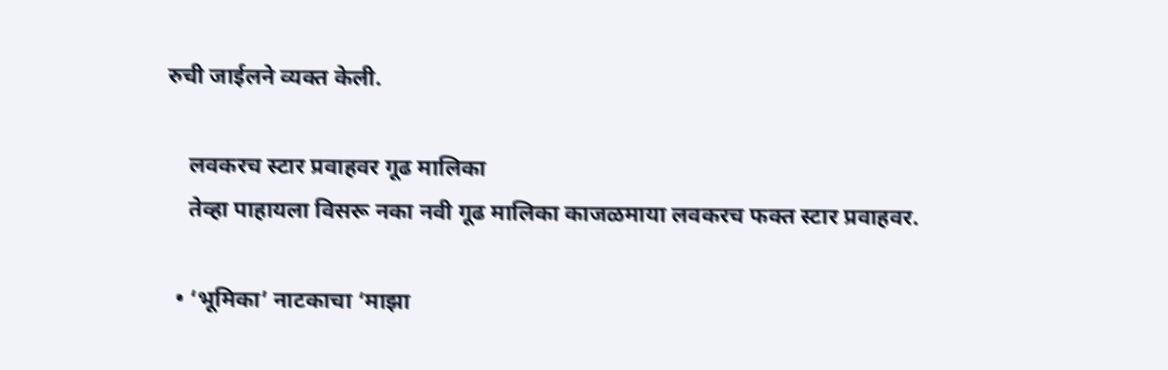रुची जाईलने व्यक्त केली.

    लवकरच स्टार प्रवाहवर गूढ मालिका
    तेव्हा पाहायला विसरू नका नवी गूढ मालिका काजळमाया लवकरच फक्त स्टार प्रवाहवर.

  • ‘भूमिका’ नाटकाचा ‘माझा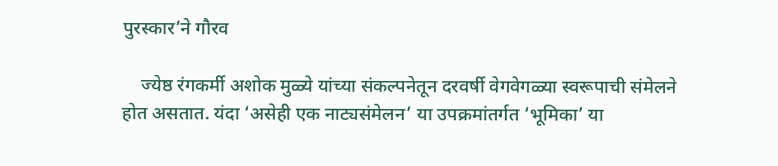पुरस्कार’ने गौरव

    ज्येष्ठ रंगकर्मी अशोक मुळ्ये यांच्या संकल्पनेतून दरवर्षी वेगवेगळ्या स्वरूपाची संमेलने होत असतात. यंदा ‘असेही एक नाट्यसंमेलन’ या उपक्रमांतर्गत ‘भूमिका’ या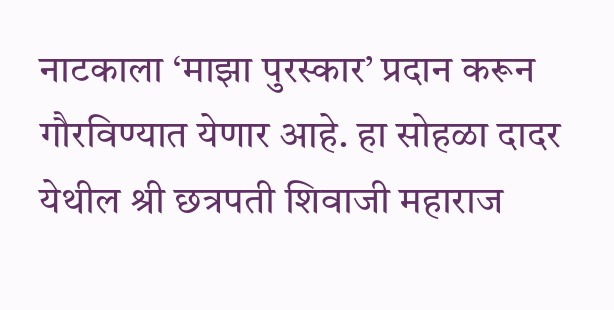नाटकाला ‘माझा पुरस्कार’ प्रदान करून गौरविण्यात येणार आहे. हा सोहळा दादर येथील श्री छत्रपती शिवाजी महाराज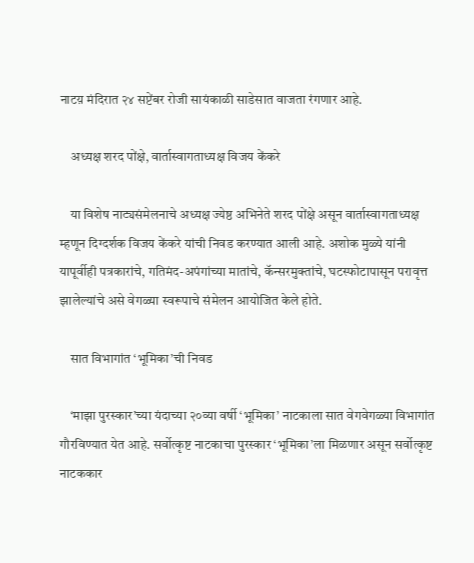नाटय़ मंदिरात २४ सप्टेंबर रोजी सायंकाळी साडेसात वाजता रंगणार आहे.

    अध्यक्ष शरद पोंक्षे, वार्तास्वागताध्यक्ष विजय केंकरे

    या विशेष नाट्यसंमेलनाचे अध्यक्ष ज्येष्ठ अभिनेते शरद पोंक्षे असून वार्तास्वागताध्यक्ष म्हणून दिग्दर्शक विजय केंकरे यांची निवड करण्यात आली आहे. अशोक मुळ्ये यांनी यापूर्वीही पत्रकारांचे, गतिमंद-अपंगांच्या मातांचे, कॅन्सरमुक्तांचे, घटस्फोटापासून परावृत्त झालेल्यांचे असे वेगळ्या स्वरूपाचे संमेलन आयोजित केले होते.

    सात विभागांत ‘भूमिका’ची निवड

    ‘माझा पुरस्कार’च्या यंदाच्या २०व्या वर्षी ‘भूमिका’ नाटकाला सात वेगवेगळ्या विभागांत गौरविण्यात येत आहे. सर्वोत्कृष्ट नाटकाचा पुरस्कार ‘भूमिका’ला मिळणार असून सर्वोत्कृष्ट नाटककार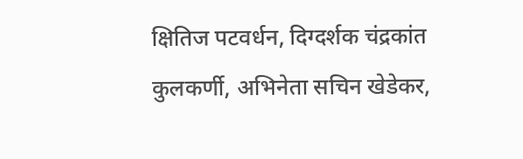क्षितिज पटवर्धन, दिग्दर्शक चंद्रकांत कुलकर्णी, अभिनेता सचिन खेडेकर,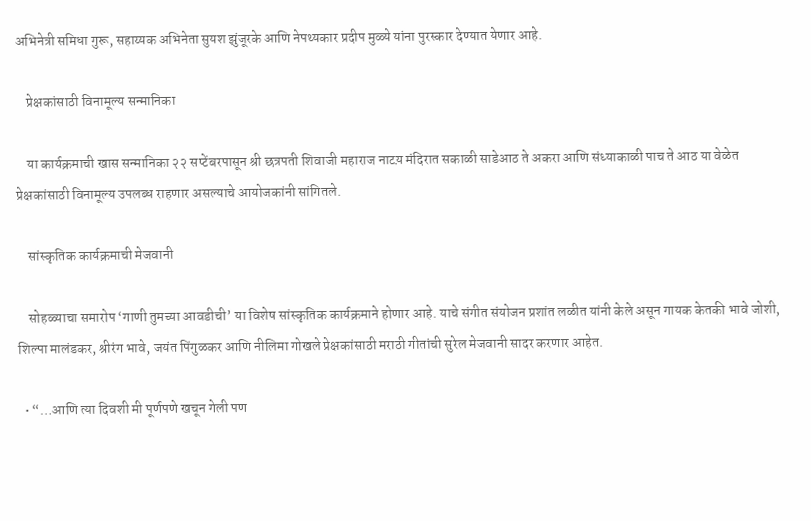अभिनेत्री समिधा गुरू, सहाय्यक अभिनेता सुयश झुंजूरके आणि नेपथ्यकार प्रदीप मुळ्ये यांना पुरस्कार देण्यात येणार आहे.

    प्रेक्षकांसाठी विनामूल्य सन्मानिका

    या कार्यक्रमाची खास सन्मानिका २२ सप्टेंबरपासून श्री छत्रपती शिवाजी महाराज नाटय़ मंदिरात सकाळी साडेआठ ते अकरा आणि संध्याकाळी पाच ते आठ या वेळेत प्रेक्षकांसाठी विनामूल्य उपलब्ध राहणार असल्याचे आयोजकांनी सांगितले.

    सांस्कृतिक कार्यक्रमाची मेजवानी

    सोहळ्याचा समारोप ‘गाणी तुमच्या आवडीची’ या विशेष सांस्कृतिक कार्यक्रमाने होणार आहे. याचे संगीत संयोजन प्रशांत लळीत यांनी केले असून गायक केतकी भावे जोशी, शिल्पा मालंडकर, श्रीरंग भावे, जयंत पिंगुळकर आणि नीलिमा गोखले प्रेक्षकांसाठी मराठी गीतांची सुरेल मेजवानी सादर करणार आहेत.

  • “…आणि त्या दिवशी मी पूर्णपणे खचून गेली पण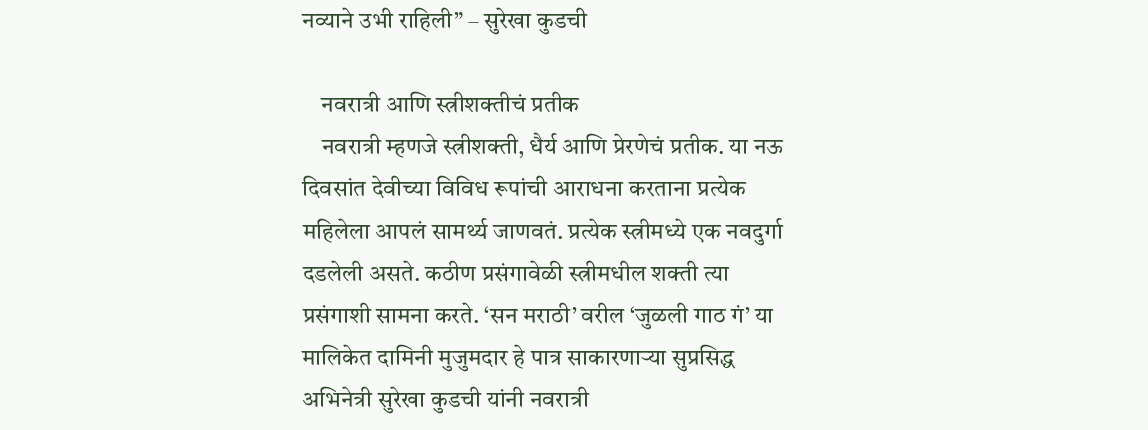नव्याने उभी राहिली” – सुरेखा कुडची

    नवरात्री आणि स्त्रीशक्तीचं प्रतीक
    नवरात्री म्हणजे स्त्रीशक्ती, धैर्य आणि प्रेरणेचं प्रतीक. या नऊ दिवसांत देवीच्या विविध रूपांची आराधना करताना प्रत्येक महिलेला आपलं सामर्थ्य जाणवतं. प्रत्येक स्त्रीमध्ये एक नवदुर्गा दडलेली असते. कठीण प्रसंगावेळी स्त्रीमधील शक्ती त्या प्रसंगाशी सामना करते. ‘सन मराठी’ वरील ‘जुळली गाठ गं’ या मालिकेत दामिनी मुजुमदार हे पात्र साकारणाऱ्या सुप्रसिद्ध अभिनेत्री सुरेखा कुडची यांनी नवरात्री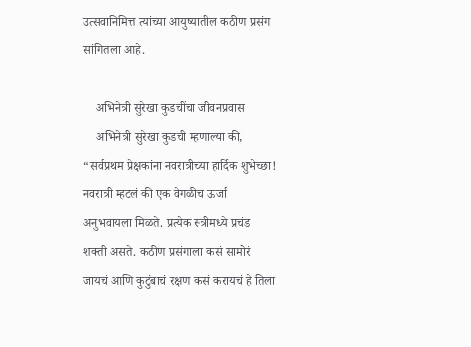उत्सवानिमित्त त्यांच्या आयुष्यातील कठीण प्रसंग सांगितला आहे.

    अभिनेत्री सुरेखा कुडचींचा जीवनप्रवास
    अभिनेत्री सुरेखा कुडची म्हणाल्या की, “सर्वप्रथम प्रेक्षकांना नवरात्रीच्या हार्दिक शुभेच्छा! नवरात्री म्हटलं की एक वेगळीच ऊर्जा अनुभवायला मिळते. प्रत्येक स्त्रीमध्ये प्रचंड शक्ती असते. कठीण प्रसंगाला कसं सामोरं जायचं आणि कुटुंबाचं रक्षण कसं करायचं हे तिला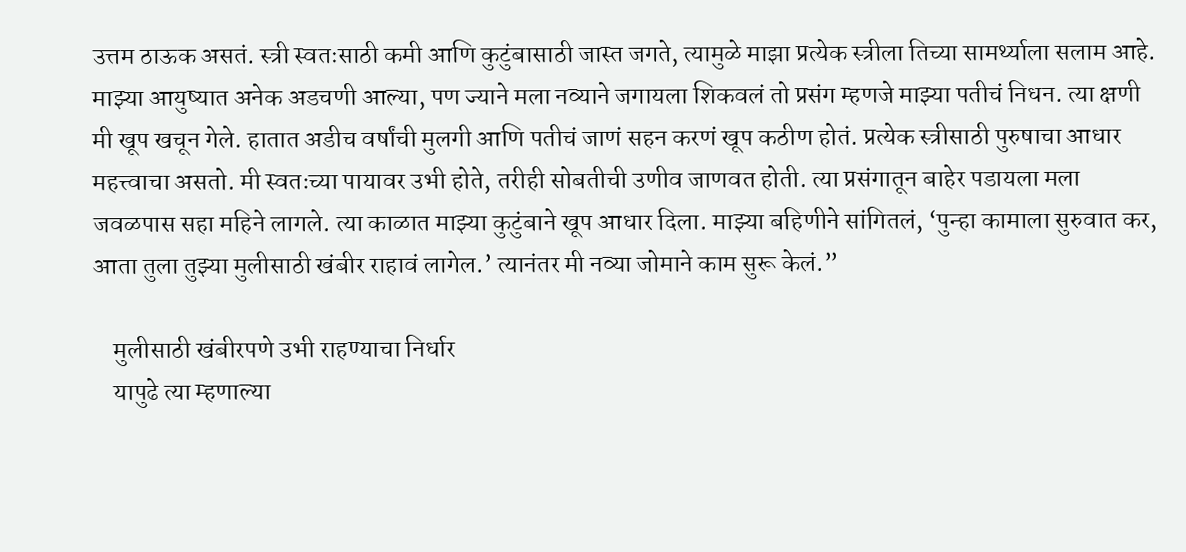उत्तम ठाऊक असतं. स्त्री स्वतःसाठी कमी आणि कुटुंबासाठी जास्त जगते, त्यामुळे माझा प्रत्येक स्त्रीला तिच्या सामर्थ्याला सलाम आहे. माझ्या आयुष्यात अनेक अडचणी आल्या, पण ज्याने मला नव्याने जगायला शिकवलं तो प्रसंग म्हणजे माझ्या पतीचं निधन. त्या क्षणी मी खूप खचून गेले. हातात अडीच वर्षांची मुलगी आणि पतीचं जाणं सहन करणं खूप कठीण होतं. प्रत्येक स्त्रीसाठी पुरुषाचा आधार महत्त्वाचा असतो. मी स्वतःच्या पायावर उभी होते, तरीही सोबतीची उणीव जाणवत होती. त्या प्रसंगातून बाहेर पडायला मला जवळपास सहा महिने लागले. त्या काळात माझ्या कुटुंबाने खूप आधार दिला. माझ्या बहिणीने सांगितलं, ‘पुन्हा कामाला सुरुवात कर, आता तुला तुझ्या मुलीसाठी खंबीर राहावं लागेल.’ त्यानंतर मी नव्या जोमाने काम सुरू केलं.”

    मुलीसाठी खंबीरपणे उभी राहण्याचा निर्धार
    यापुढे त्या म्हणाल्या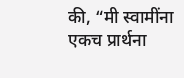की, “मी स्वामींना एकच प्रार्थना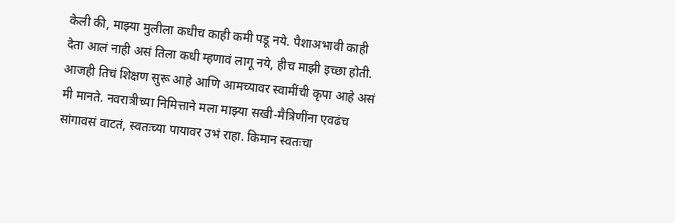केली की, माझ्या मुलीला कधीच काही कमी पडू नये. पैशाअभावी काही देता आलं नाही असं तिला कधी म्हणावं लागू नये, हीच माझी इच्छा होती. आजही तिचं शिक्षण सुरू आहे आणि आमच्यावर स्वामींची कृपा आहे असं मी मानते. नवरात्रीच्या निमित्ताने मला माझ्या सखी-मैत्रिणींना एवढंच सांगावसं वाटतं, स्वतःच्या पायावर उभं राहा. किमान स्वतःचा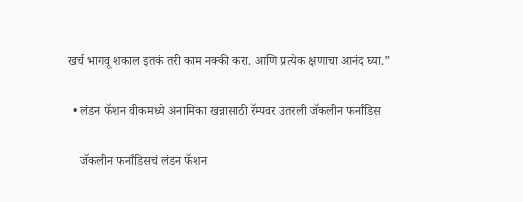खर्च भागवू शकाल इतकं तरी काम नक्की करा. आणि प्रत्येक क्षणाचा आनंद घ्या.”

  • लंडन फॅशन वीकमध्ये अनामिका खन्नासाठी रॅम्पवर उतरली जॅकलीन फर्नांडिस

    जॅकलीन फर्नांडिसचं लंडन फॅशन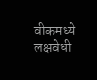वीकमध्ये लक्षवेधी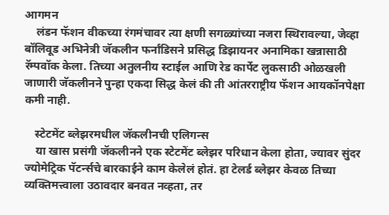आगमन
    लंडन फॅशन वीकच्या रंगमंचावर त्या क्षणी सगळ्यांच्या नजरा स्थिरावल्या, जेव्हा बॉलिवूड अभिनेत्री जॅकलीन फर्नांडिसने प्रसिद्ध डिझायनर अनामिका खन्नासाठी रॅम्पवॉक केला. तिच्या अतुलनीय स्टाईल आणि रेड कार्पेट लुकसाठी ओळखली जाणारी जॅकलीनने पुन्हा एकदा सिद्ध केलं की ती आंतरराष्ट्रीय फॅशन आयकॉनपेक्षा कमी नाही.

    स्टेटमेंट ब्लेझरमधील जॅकलीनची एलिगन्स
    या खास प्रसंगी जॅकलीनने एक स्टेटमेंट ब्लेझर परिधान केला होता, ज्यावर सुंदर ज्योमेट्रिक पॅटर्न्सचे बारकाईने काम केलेलं होतं. हा टेलर्ड ब्लेझर केवळ तिच्या व्यक्तिमत्त्वाला उठावदार बनवत नव्हता, तर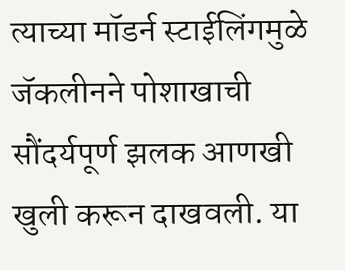त्याच्या मॉडर्न स्टाईलिंगमुळे जॅकलीनने पोशाखाची सौंदर्यपूर्ण झलक आणखी खुली करून दाखवली. या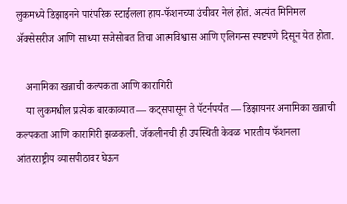लुकमध्ये डिझाइनने पारंपरिक स्टाईलला हाय-फॅशनच्या उंचीवर नेलं होतं. अत्यंत मिनिमल अ‍ॅक्सेसरीज आणि साध्या सजेसोबत तिचा आत्मविश्वास आणि एलिगन्स स्पष्टपणे दिसून येत होता.

    अनामिका खन्नाची कल्पकता आणि कारागिरी
    या लुकमधील प्रत्येक बारकाव्यात — कट्सपासून ते पॅटर्नपर्यंत — डिझायनर अनामिका खन्नाची कल्पकता आणि कारागिरी झळकली. जॅकलीनची ही उपस्थिती केवळ भारतीय फॅशनला आंतरराष्ट्रीय व्यासपीठावर घेऊन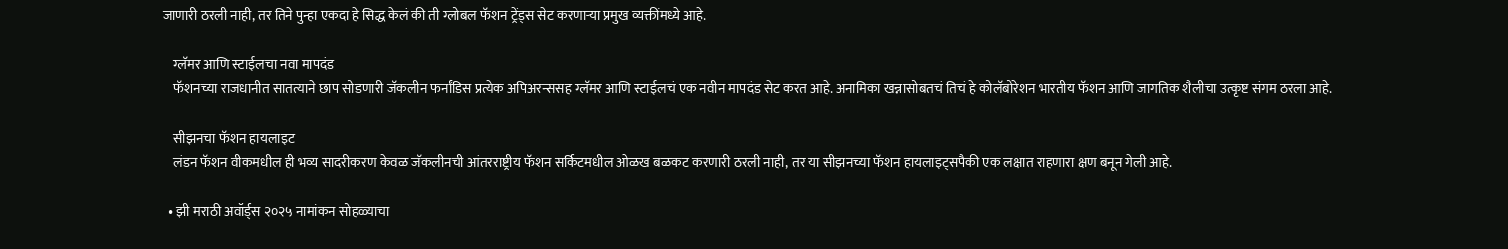जाणारी ठरली नाही, तर तिने पुन्हा एकदा हे सिद्ध केलं की ती ग्लोबल फॅशन ट्रेंड्स सेट करणाऱ्या प्रमुख व्यक्तींमध्ये आहे.

    ग्लॅमर आणि स्टाईलचा नवा मापदंड
    फॅशनच्या राजधानीत सातत्याने छाप सोडणारी जॅकलीन फर्नांडिस प्रत्येक अपिअरन्ससह ग्लॅमर आणि स्टाईलचं एक नवीन मापदंड सेट करत आहे. अनामिका खन्नासोबतचं तिचं हे कोलॅबोरेशन भारतीय फॅशन आणि जागतिक शैलीचा उत्कृष्ट संगम ठरला आहे.

    सीझनचा फॅशन हायलाइट
    लंडन फॅशन वीकमधील ही भव्य सादरीकरण केवळ जॅकलीनची आंतरराष्ट्रीय फॅशन सर्किटमधील ओळख बळकट करणारी ठरली नाही, तर या सीझनच्या फॅशन हायलाइट्सपैकी एक लक्षात राहणारा क्षण बनून गेली आहे.

  • झी मराठी अवॉर्ड्स २०२५ नामांकन सोहळ्याचा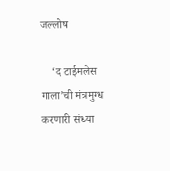जल्लोष

    ‘द टाईमलेस गाला’ची मंत्रमुग्ध करणारी संध्या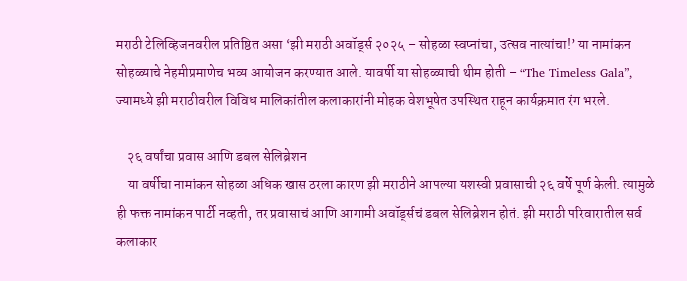मराठी टेलिव्हिजनवरील प्रतिष्ठित असा ‘झी मराठी अवॉर्ड्स २०२५ – सोहळा स्वप्नांचा, उत्सव नात्यांचा!’ या नामांकन सोहळ्याचे नेहमीप्रमाणेच भव्य आयोजन करण्यात आले. यावर्षी या सोहळ्याची थीम होती – “The Timeless Gala”, ज्यामध्ये झी मराठीवरील विविध मालिकांतील कलाकारांनी मोहक वेशभूषेत उपस्थित राहून कार्यक्रमात रंग भरले.

    २६ वर्षांचा प्रवास आणि डबल सेलिब्रेशन
    या वर्षीचा नामांकन सोहळा अधिक खास ठरला कारण झी मराठीने आपल्या यशस्वी प्रवासाची २६ वर्षे पूर्ण केली. त्यामुळे ही फक्त नामांकन पार्टी नव्हती, तर प्रवासाचं आणि आगामी अवॉर्ड्सचं डबल सेलिब्रेशन होतं. झी मराठी परिवारातील सर्व कलाकार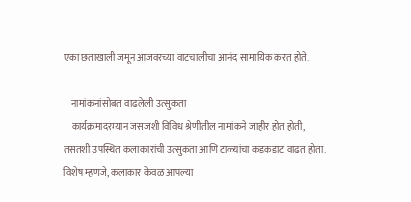एका छताखाली जमून आजवरच्या वाटचालीचा आनंद सामायिक करत होते.

    नामांकनांसोबत वाढलेली उत्सुकता
    कार्यक्रमादरम्यान जसजशी विविध श्रेणीतील नामांकने जाहीर होत होती, तसतशी उपस्थित कलाकारांची उत्सुकता आणि टाळ्यांचा कडकडाट वाढत होता. विशेष म्हणजे, कलाकार केवळ आपल्या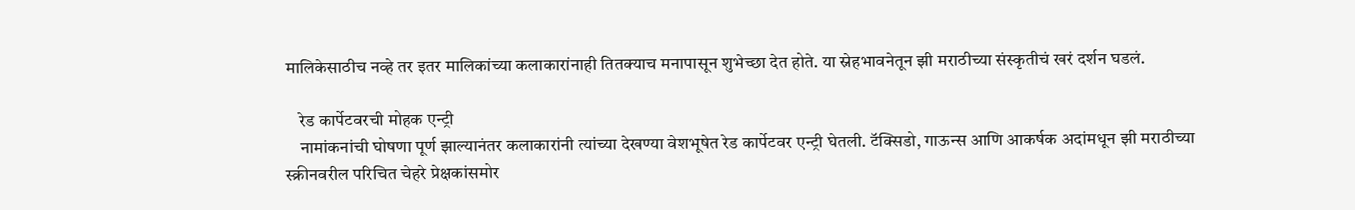मालिकेसाठीच नव्हे तर इतर मालिकांच्या कलाकारांनाही तितक्याच मनापासून शुभेच्छा देत होते. या स्नेहभावनेतून झी मराठीच्या संस्कृतीचं खरं दर्शन घडलं.

    रेड कार्पेटवरची मोहक एन्ट्री
    नामांकनांची घोषणा पूर्ण झाल्यानंतर कलाकारांनी त्यांच्या देखण्या वेशभूषेत रेड कार्पेटवर एन्ट्री घेतली. टॅक्सिडो, गाऊन्स आणि आकर्षक अदांमधून झी मराठीच्या स्क्रीनवरील परिचित चेहरे प्रेक्षकांसमोर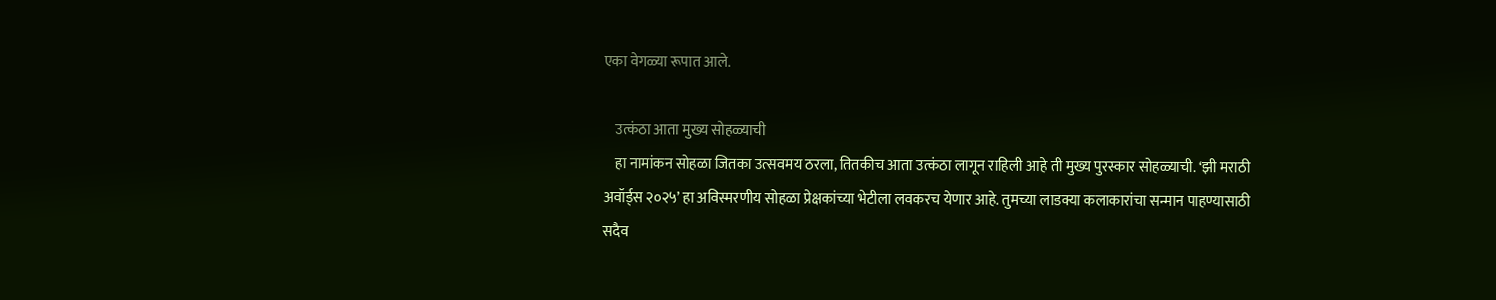एका वेगळ्या रूपात आले.

    उत्कंठा आता मुख्य सोहळ्याची
    हा नामांकन सोहळा जितका उत्सवमय ठरला, तितकीच आता उत्कंठा लागून राहिली आहे ती मुख्य पुरस्कार सोहळ्याची. ‘झी मराठी अवॉर्ड्स २०२५’ हा अविस्मरणीय सोहळा प्रेक्षकांच्या भेटीला लवकरच येणार आहे. तुमच्या लाडक्या कलाकारांचा सन्मान पाहण्यासाठी सदैव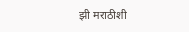झी मराठीशी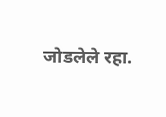जोडलेले रहा.